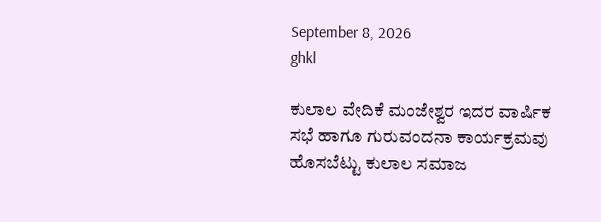September 8, 2026
ghkl

ಕುಲಾಲ ವೇದಿಕೆ ಮಂಜೇಶ್ವರ ಇದರ ವಾರ್ಷಿಕ ಸಭೆ ಹಾಗೂ ಗುರುವಂದನಾ ಕಾರ್ಯಕ್ರಮವು ಹೊಸಬೆಟ್ಟು ಕುಲಾಲ ಸಮಾಜ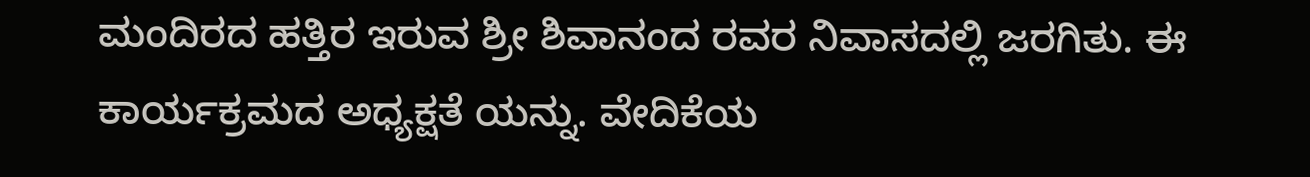ಮಂದಿರದ ಹತ್ತಿರ ಇರುವ ಶ್ರೀ ಶಿವಾನಂದ ರವರ ನಿವಾಸದಲ್ಲಿ ಜರಗಿತು. ಈ ಕಾರ್ಯಕ್ರಮದ ಅಧ್ಯಕ್ಷತೆ ಯನ್ನು. ವೇದಿಕೆಯ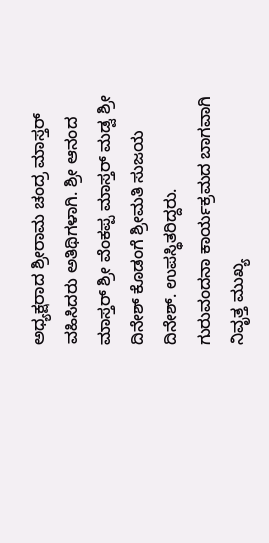ಅಧ್ಯಕ್ಷರಾದ ಶ್ರೀರಾಮ ಚಂದ್ರ ಮಾಸ್ತರ್ ವಹಿಸಿದರು ಅತಿಥಿಗಳಾಗಿ. ಶ್ರೀ ಆನಂದ ಮಾಸ್ತರ್ ಶ್ರೀ ವೆಂಕಪ್ಪ ಮಾಸ್ತರ್ ಮಡ್ವ ಶ್ರೀ ದಿನೇಶ್ ಕೊಡಂಗೆ ಶ್ರೀಮತಿ ಸುಜಯ ದಿನೇಶ್. ಉಪಸ್ಥಿತರಿದ್ದರು.
ಗುರುವಂದನಾ ಕಾರ್ಯಕ್ರಮದ ಬಾಗವಾಗಿ ನಿವೃತ್ತ ಮುಖ್ಯ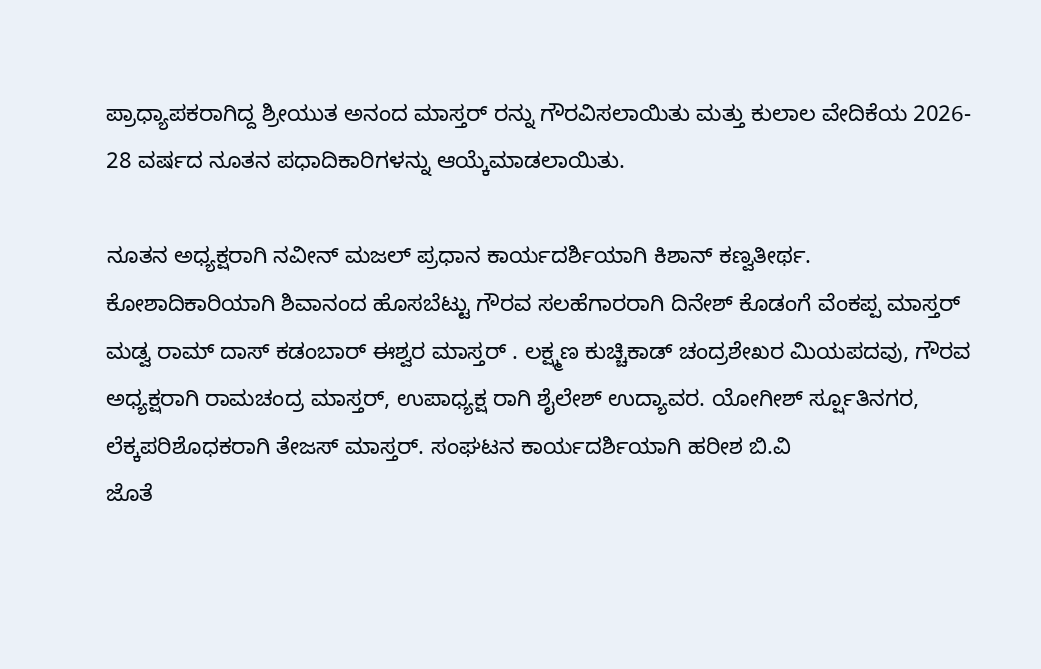ಪ್ರಾಧ್ಯಾಪಕರಾಗಿದ್ದ ಶ್ರೀಯುತ ಅನಂದ ಮಾಸ್ತರ್ ರನ್ನು ಗೌರವಿಸಲಾಯಿತು ಮತ್ತು ಕುಲಾಲ ವೇದಿಕೆಯ 2026- 28 ವರ್ಷದ ನೂತನ ಪಧಾದಿಕಾರಿಗಳನ್ನು ಆಯ್ಕೆಮಾಡಲಾಯಿತು.

ನೂತನ ಅಧ್ಯಕ್ಷರಾಗಿ ನವೀನ್ ಮಜಲ್ ಪ್ರಧಾನ ಕಾರ್ಯದರ್ಶಿಯಾಗಿ ಕಿಶಾನ್ ಕಣ್ವತೀರ್ಥ. ಕೋಶಾದಿಕಾರಿಯಾಗಿ ಶಿವಾನಂದ ಹೊಸಬೆಟ್ಟು ಗೌರವ ಸಲಹೆಗಾರರಾಗಿ ದಿನೇಶ್ ಕೊಡಂಗೆ ವೆಂಕಪ್ಪ ಮಾಸ್ತರ್ ಮಡ್ವ ರಾಮ್ ದಾಸ್ ಕಡಂಬಾರ್ ಈಶ್ವರ ಮಾಸ್ತರ್ . ಲಕ್ಷ್ಮಣ ಕುಚ್ಚಿಕಾಡ್ ಚಂದ್ರಶೇಖರ ಮಿಯಪದವು, ಗೌರವ ಅಧ್ಯಕ್ಷರಾಗಿ ರಾಮಚಂದ್ರ ಮಾಸ್ತರ್, ಉಪಾಧ್ಯಕ್ಷ ರಾಗಿ ಶೈಲೇಶ್ ಉದ್ಯಾವರ. ಯೋಗೀಶ್ ರ್ಸ್ಷೂತಿನಗರ, ಲೆಕ್ಕಪರಿಶೊಧಕರಾಗಿ ತೇಜಸ್ ಮಾಸ್ತರ್. ಸಂಘಟನ ಕಾರ್ಯದರ್ಶಿಯಾಗಿ ಹರೀಶ ಬಿ.ವಿ
ಜೊತೆ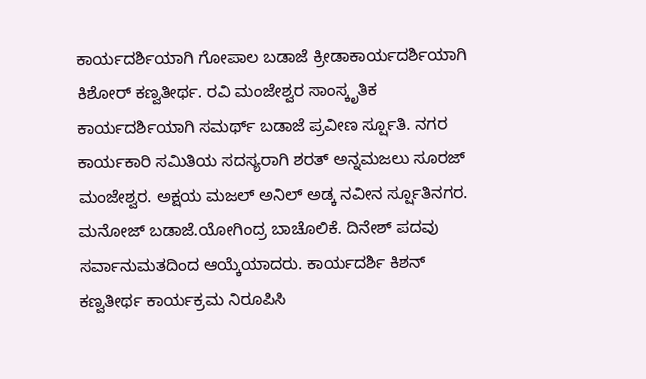ಕಾರ್ಯದರ್ಶಿಯಾಗಿ ಗೋಪಾಲ ಬಡಾಜೆ ಕ್ರೀಡಾಕಾರ್ಯದರ್ಶಿಯಾಗಿ ಕಿಶೋರ್ ಕಣ್ವತೀರ್ಥ. ರವಿ ಮಂಜೇಶ್ವರ ಸಾಂಸ್ಕೃತಿಕ ಕಾರ್ಯದರ್ಶಿಯಾಗಿ ಸಮರ್ಥ್ ಬಡಾಜೆ ಪ್ರವೀಣ ರ್ಸ್ಷೂತಿ. ನಗರ ಕಾರ್ಯಕಾರಿ ಸಮಿತಿಯ ಸದಸ್ಯರಾಗಿ ಶರತ್ ಅನ್ನಮಜಲು ಸೂರಜ್ ಮಂಜೇಶ್ವರ. ಅಕ್ಷಯ ಮಜಲ್ ಅನಿಲ್ ಅಡ್ಕ ನವೀನ ರ್ಸ್ಷೂತಿನಗರ. ಮನೋಜ್ ಬಡಾಜೆ.ಯೋಗಿಂದ್ರ ಬಾಚೊಲಿಕೆ. ದಿನೇಶ್ ಪದವು ಸರ್ವಾನುಮತದಿಂದ ಆಯ್ಕೆಯಾದರು. ಕಾರ್ಯದರ್ಶಿ ಕಿಶನ್ ಕಣ್ವತೀರ್ಥ ಕಾರ್ಯಕ್ರಮ ನಿರೂಪಿಸಿ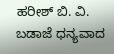ಹರೀಶ್ ಬಿ. ವಿ. ಬಡಾಜೆ ಧನ್ಯವಾದ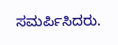ಸಮರ್ಪಿಸಿದರು.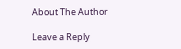About The Author

Leave a Reply